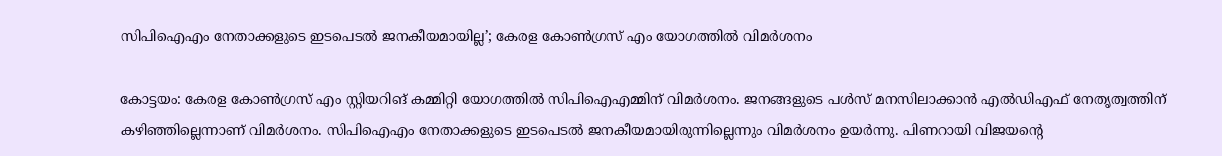സിപിഐഎം നേതാക്കളുടെ ഇടപെടല്‍ ജനകീയമായില്ല’; കേരള കോണ്‍ഗ്രസ് എം യോഗത്തില്‍ വിമര്‍ശനം

കോട്ടയം: കേരള കോണ്‍ഗ്രസ് എം സ്റ്റിയറിങ് കമ്മിറ്റി യോഗത്തില്‍ സിപിഐഎമ്മിന് വിമര്‍ശനം. ജനങ്ങളുടെ പള്‍സ് മനസിലാക്കാന്‍ എല്‍ഡിഎഫ് നേതൃത്വത്തിന് കഴിഞ്ഞില്ലെന്നാണ് വിമര്‍ശനം. സിപിഐഎം നേതാക്കളുടെ ഇടപെടല്‍ ജനകീയമായിരുന്നില്ലെന്നും വിമര്‍ശനം ഉയര്‍ന്നു. പിണറായി വിജയന്റെ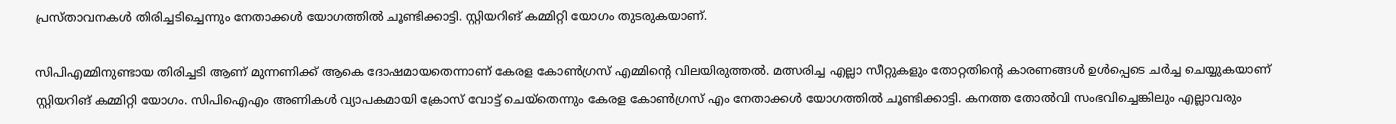പ്രസ്താവനകള്‍ തിരിച്ചടിച്ചെന്നും നേതാക്കള്‍ യോഗത്തില്‍ ചൂണ്ടിക്കാട്ടി. സ്റ്റിയറിങ് കമ്മിറ്റി യോഗം തുടരുകയാണ്.

സിപിഎമ്മിനുണ്ടായ തിരിച്ചടി ആണ് മുന്നണിക്ക് ആകെ ദോഷമായതെന്നാണ് കേരള കോണ്‍ഗ്രസ് എമ്മിന്റെ വിലയിരുത്തല്‍. മത്സരിച്ച എല്ലാ സീറ്റുകളും തോറ്റതിന്റെ കാരണങ്ങള്‍ ഉള്‍പ്പെടെ ചര്‍ച്ച ചെയ്യുകയാണ് സ്റ്റിയറിങ് കമ്മിറ്റി യോഗം. സിപിഐഎം അണികള്‍ വ്യാപകമായി ക്രോസ് വോട്ട് ചെയ്‌തെന്നും കേരള കോണ്‍ഗ്രസ് എം നേതാക്കള്‍ യോഗത്തില്‍ ചൂണ്ടിക്കാട്ടി. കനത്ത തോല്‍വി സംഭവിച്ചെങ്കിലും എല്ലാവരും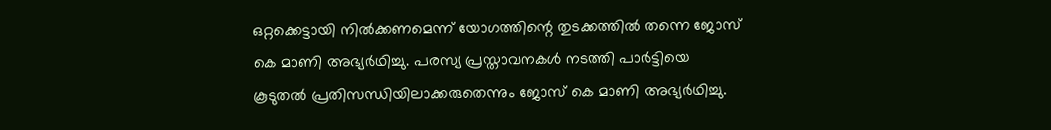ഒറ്റക്കെട്ടായി നില്‍ക്കണമെന്ന് യോഗത്തിന്റെ തുടക്കത്തില്‍ തന്നെ ജോസ് കെ മാണി അഭ്യര്‍ഥിച്ചു. പരസ്യ പ്രസ്താവനകള്‍ നടത്തി പാര്‍ട്ടിയെ കൂടുതല്‍ പ്രതിസന്ധിയിലാക്കരുതെന്നും ജോസ് കെ മാണി അഭ്യര്‍ഥിച്ചു.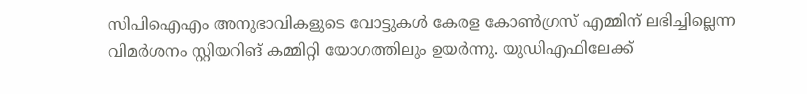സിപിഐഎം അനുഭാവികളുടെ വോട്ടുകള്‍ കേരള കോണ്‍ഗ്രസ് എമ്മിന് ലഭിച്ചില്ലെന്ന വിമര്‍ശനം സ്റ്റിയറിങ് കമ്മിറ്റി യോഗത്തിലും ഉയര്‍ന്നു. യുഡിഎഫിലേക്ക്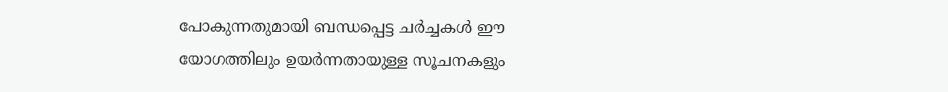പോകുന്നതുമായി ബന്ധപ്പെട്ട ചര്‍ച്ചകള്‍ ഈ യോഗത്തിലും ഉയര്‍ന്നതായുള്ള സൂചനകളും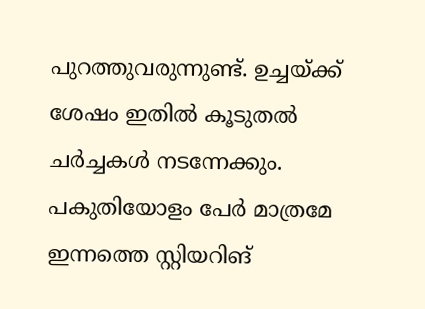പുറത്തുവരുന്നുണ്ട്. ഉച്ചയ്ക്ക് ശേഷം ഇതില്‍ കൂടുതല്‍ ചര്‍ച്ചകള്‍ നടന്നേക്കും. പകുതിയോളം പേര്‍ മാത്രമേ ഇന്നത്തെ സ്റ്റിയറിങ്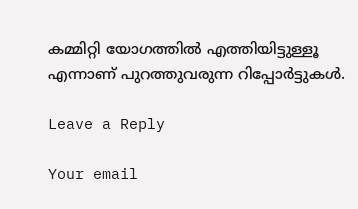കമ്മിറ്റി യോഗത്തില്‍ എത്തിയിട്ടുള്ളൂ എന്നാണ് പുറത്തുവരുന്ന റിപ്പോര്‍ട്ടുകള്‍.

Leave a Reply

Your email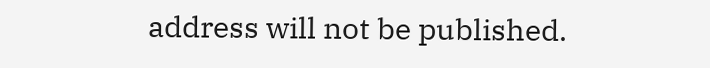address will not be published.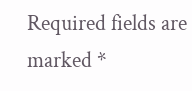Required fields are marked *